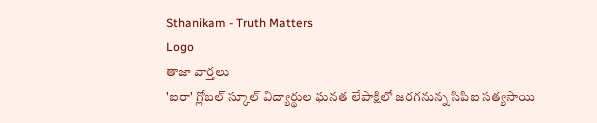Sthanikam - Truth Matters
Logo
తాజా వార్తలు
'ఐరా' గ్లోబల్ స్కూల్ విద్యార్థుల ఘనత లేపాక్షిలో జరగనున్న సిపిఐ సత్యసాయి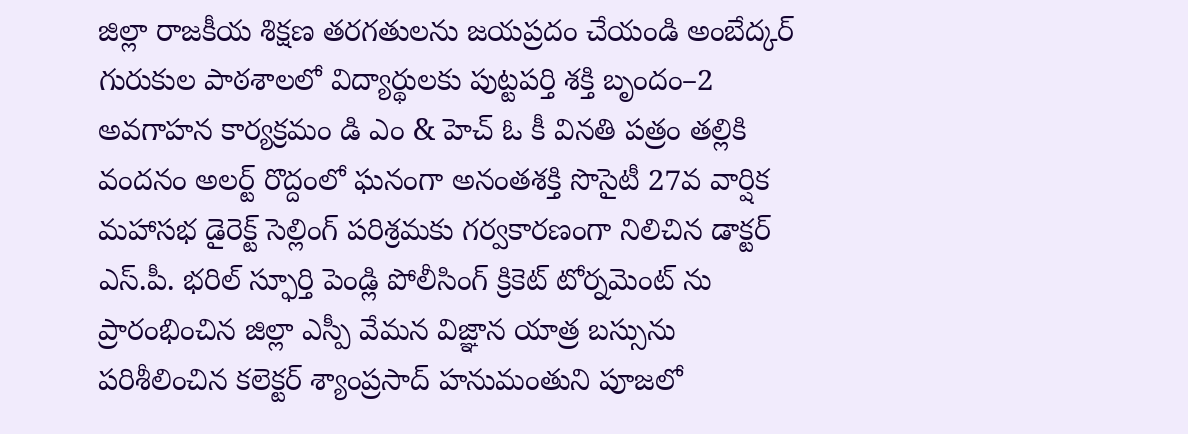జిల్లా రాజకీయ శిక్షణ తరగతులను జయప్రదం చేయండి అంబేద్కర్ గురుకుల పాఠశాలలో విద్యార్థులకు పుట్టపర్తి శక్తి బృందం–2 అవగాహన కార్యక్రమం డి ఎం & హెచ్ ఓ కీ వినతి పత్రం తల్లికి వందనం అలర్ట్ రొద్దంలో ఘనంగా అనంతశక్తి సొసైటీ 27వ వార్షిక మహాసభ డైరెక్ట్ సెల్లింగ్ పరిశ్రమకు గర్వకారణంగా నిలిచిన డాక్టర్ ఎస్.పీ. భరిల్ స్ఫూర్తి పెండ్లి పోలీసింగ్ క్రికెట్ టోర్నమెంట్ ను ప్రారంభించిన జిల్లా ఎస్పీ వేమన విజ్ఞాన యాత్ర బస్సును పరిశీలించిన కలెక్టర్ శ్యాంప్రసాద్ హనుమంతుని పూజలో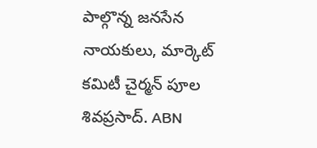పాల్గొన్న జనసేన నాయకులు, మార్కెట్ కమిటీ చైర్మన్ పూల శివప్రసాద్. ABN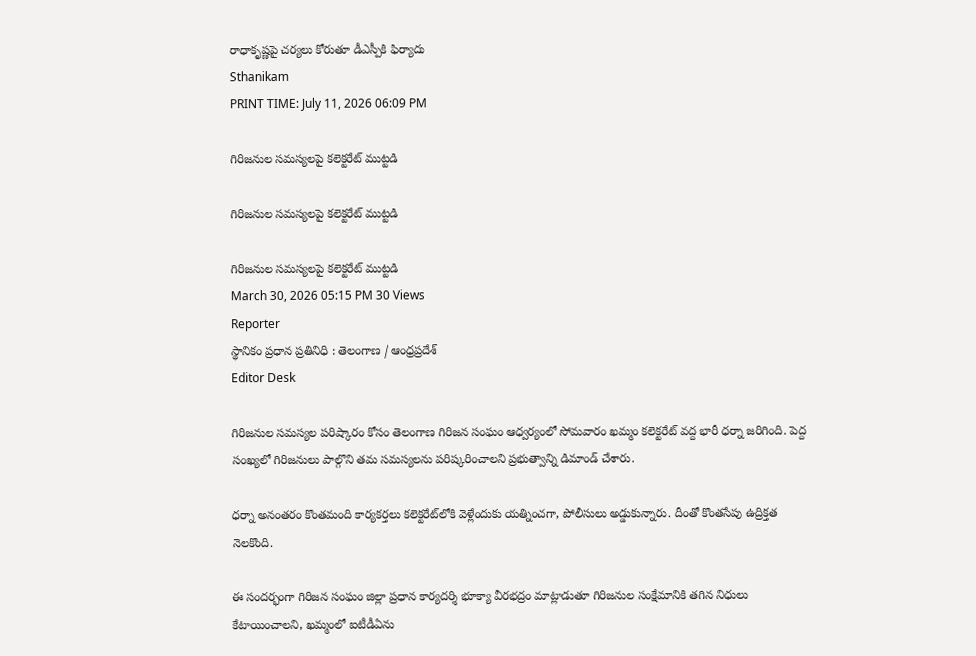రాధాకృష్ణపై చర్యలు కోరుతూ డీఎస్పీకి ఫిర్యాదు
Sthanikam
PRINT TIME: July 11, 2026 06:09 PM

గిరిజనుల సమస్యలపై కలెక్టరేట్ ముట్టడి

గిరిజనుల సమస్యలపై కలెక్టరేట్ ముట్టడి

గిరిజనుల సమస్యలపై కలెక్టరేట్ ముట్టడి
March 30, 2026 05:15 PM 30 Views
Reporter
స్థానికం ప్రధాన ప్రతినిధి : తెలంగాణ / ఆంధ్రప్రదేశ్
Editor Desk

గిరిజనుల సమస్యల పరిష్కారం కోసం తెలంగాణ గిరిజన సంఘం ఆధ్వర్యంలో సోమవారం ఖమ్మం కలెక్టరేట్ వద్ద భారీ ధర్నా జరిగింది. పెద్ద సంఖ్యలో గిరిజనులు పాల్గొని తమ సమస్యలను పరిష్కరించాలని ప్రభుత్వాన్ని డిమాండ్ చేశారు.

ధర్నా అనంతరం కొంతమంది కార్యకర్తలు కలెక్టరేట్‌లోకి వెళ్లేందుకు యత్నించగా, పోలీసులు అడ్డుకున్నారు. దీంతో కొంతసేపు ఉద్రిక్తత నెలకొంది.

ఈ సందర్భంగా గిరిజన సంఘం జిల్లా ప్రధాన కార్యదర్శి భూక్యా వీరభద్రం మాట్లాడుతూ గిరిజనుల సంక్షేమానికి తగిన నిధులు కేటాయించాలని, ఖమ్మంలో ఐటీడీఏను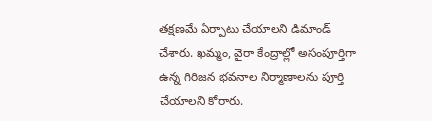తక్షణమే ఏర్పాటు చేయాలని డిమాండ్ చేశారు. ఖమ్మం, వైరా కేంద్రాల్లో అసంపూర్తిగా ఉన్న గిరిజన భవనాల నిర్మాణాలను పూర్తి చేయాలని కోరారు.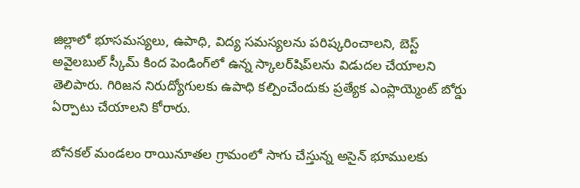జిల్లాలో భూసమస్యలు, ఉపాధి, విద్య సమస్యలను పరిష్కరించాలని, బెస్ట్ అవైలబుల్ స్కీమ్ కింద పెండింగ్‌లో ఉన్న స్కాలర్‌షిప్‌లను విడుదల చేయాలని తెలిపారు. గిరిజన నిరుద్యోగులకు ఉపాధి కల్పించేందుకు ప్రత్యేక ఎంప్లాయ్మెంట్ బోర్డు ఏర్పాటు చేయాలని కోరారు.

బోనకల్ మండలం రాయినూతల గ్రామంలో సాగు చేస్తున్న అసైన్ భూములకు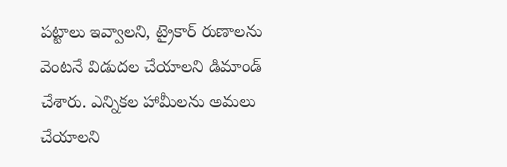పట్టాలు ఇవ్వాలని, ట్రైకార్ రుణాలను వెంటనే విడుదల చేయాలని డిమాండ్ చేశారు. ఎన్నికల హామీలను అమలు చేయాలని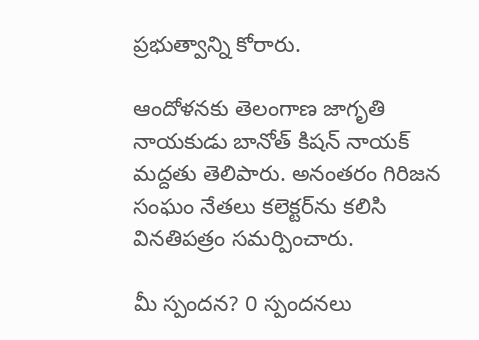ప్రభుత్వాన్ని కోరారు.

ఆందోళనకు తెలంగాణ జాగృతి నాయకుడు బానోత్ కిషన్ నాయక్ మద్దతు తెలిపారు. అనంతరం గిరిజన సంఘం నేతలు కలెక్టర్‌ను కలిసి వినతిపత్రం సమర్పించారు.

మీ స్పందన? 0 స్పందనలు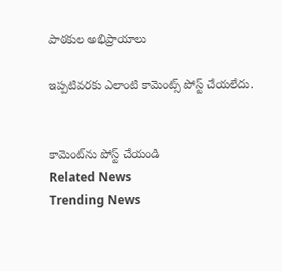పాఠకుల అభిప్రాయాలు

ఇప్పటివరకు ఎలాంటి కామెంట్స్ పోస్ట్ చేయలేదు.


కామెంట్‌ను పోస్ట్ చేయండి
Related News
Trending News